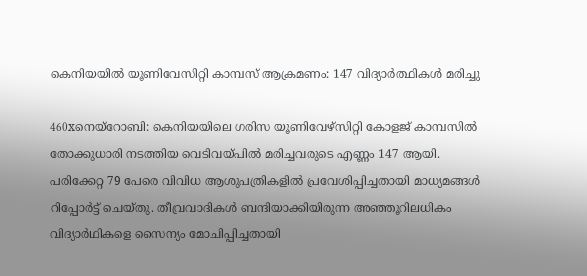കെനിയയില്‍ യൂണിവേസിറ്റി കാമ്പസ് ആക്രമണം: 147 വിദ്യാര്‍ത്ഥികള്‍ മരിച്ചു

460xനെയ്‌റോബി: കെനിയയിലെ ഗരിസ യൂണിവേഴ്‌സിറ്റി കോളജ് കാമ്പസില്‍ തോക്കുധാരി നടത്തിയ വെടിവയ്പില്‍ മരിച്ചവരുടെ എണ്ണം 147 ആയി. പരിക്കേറ്റ 79 പേരെ വിവിധ ആശുപത്രികളില്‍ പ്രവേശിപ്പിച്ചതായി മാധ്യമങ്ങള്‍ റിപ്പോര്‍ട്ട് ചെയ്തു. തീവ്രവാദികള്‍ ബന്ദിയാക്കിയിരുന്ന അഞ്ഞൂറിലധികം വിദ്യാര്‍ഥികളെ സൈന്യം മോചിപ്പിച്ചതായി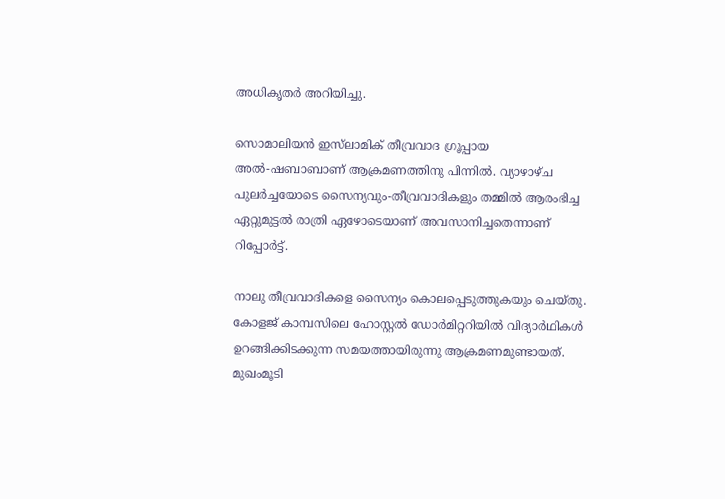അധികൃതര്‍ അറിയിച്ചു.

സൊമാലിയന്‍ ഇസ്‌ലാമിക് തീവ്രവാദ ഗ്രൂപ്പായ അല്‍-ഷബാബാണ് ആക്രമണത്തിനു പിന്നില്‍. വ്യാഴാഴ്ച പുലര്‍ച്ചയോടെ സൈന്യവും-തീവ്രവാദികളും തമ്മില്‍ ആരംഭിച്ച ഏറ്റുമുട്ടല്‍ രാത്രി ഏഴോടെയാണ് അവസാനിച്ചതെന്നാണ് റിപ്പോര്‍ട്ട്.

നാലു തീവ്രവാദികളെ സൈന്യം കൊലപ്പെടുത്തുകയും ചെയ്തു. കോളജ് കാമ്പസിലെ ഹോസ്റ്റല്‍ ഡോര്‍മിറ്ററിയില്‍ വിദ്യാര്‍ഥികള്‍ ഉറങ്ങിക്കിടക്കുന്ന സമയത്തായിരുന്നു ആക്രമണമുണ്ടായത്. മുഖംമൂടി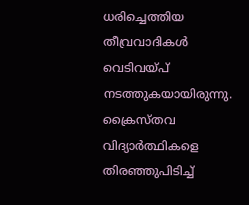ധരിച്ചെത്തിയ തീവ്രവാദികള്‍ വെടിവയ്പ് നടത്തുകയായിരുന്നു. ക്രൈസ്തവ വിദ്യാര്‍ത്ഥികളെ തിരഞ്ഞുപിടിച്ച്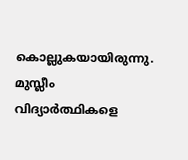കൊല്ലുകയായിരുന്നു. മുസ്ലീം വിദ്യാര്‍ത്ഥികളെ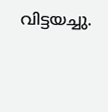വിട്ടയച്ചു.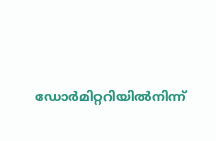ഡോര്‍മിറ്ററിയില്‍നിന്ന്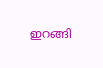ഇറങ്ങി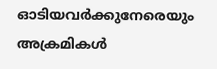ഓടിയവര്‍ക്കുനേരെയും അക്രമികള്‍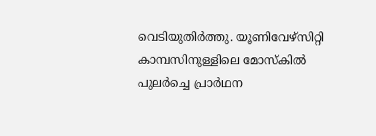വെടിയുതിര്‍ത്തു. യൂണിവേഴ്‌സിറ്റി കാമ്പസിനുള്ളിലെ മോസ്‌കില്‍ പുലര്‍ച്ചെ പ്രാര്‍ഥന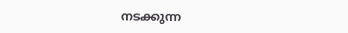നടക്കുന്ന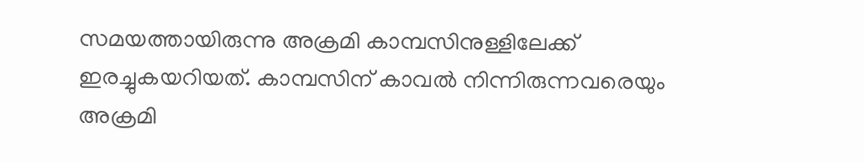സമയത്തായിരുന്നു അക്രമി കാമ്പസിനുള്ളിലേക്ക് ഇരച്ചുകയറിയത്. കാമ്പസിന് കാവല്‍ നിന്നിരുന്നവരെയും അക്രമി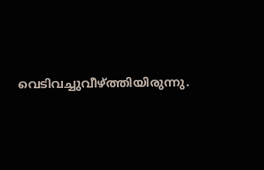വെടിവച്ചുവീഴ്ത്തിയിരുന്നു.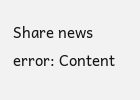Share news
error: Content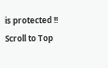is protected !!
Scroll to Top